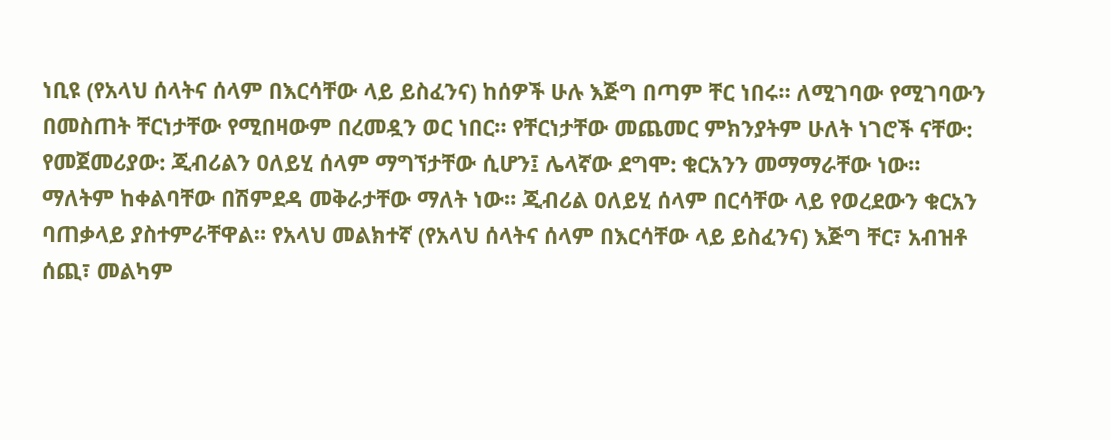ነቢዩ (የአላህ ሰላትና ሰላም በእርሳቸው ላይ ይስፈንና) ከሰዎች ሁሉ እጅግ በጣም ቸር ነበሩ። ለሚገባው የሚገባውን በመስጠት ቸርነታቸው የሚበዛውም በረመዷን ወር ነበር። የቸርነታቸው መጨመር ምክንያትም ሁለት ነገሮች ናቸው: የመጀመሪያው: ጂብሪልን ዐለይሂ ሰላም ማግኘታቸው ሲሆን፤ ሌላኛው ደግሞ: ቁርአንን መማማራቸው ነው። ማለትም ከቀልባቸው በሽምደዳ መቅራታቸው ማለት ነው። ጂብሪል ዐለይሂ ሰላም በርሳቸው ላይ የወረደውን ቁርአን ባጠቃላይ ያስተምራቸዋል። የአላህ መልክተኛ (የአላህ ሰላትና ሰላም በእርሳቸው ላይ ይስፈንና) እጅግ ቸር፣ አብዝቶ ሰጪ፣ መልካም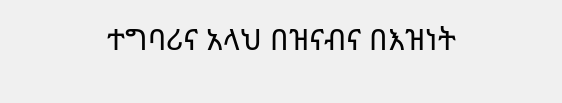ተግባሪና አላህ በዝናብና በእዝነት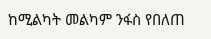ከሚልካት መልካም ንፋስ የበለጠ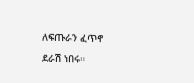ለፍጡራን ፈጥኖ ደራሽ ነበሩ።